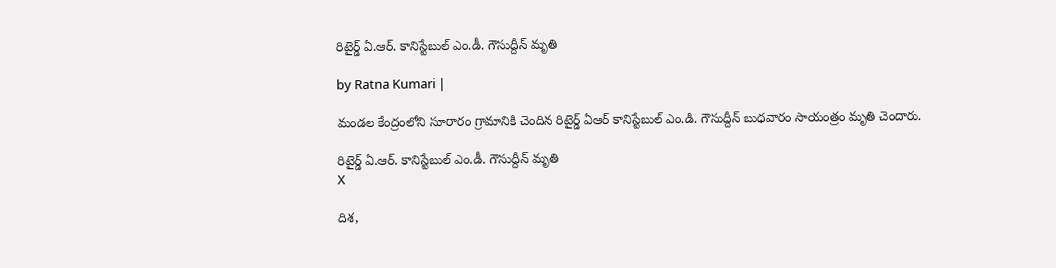రిటైర్డ్ ఏ.ఆర్. కానిస్టేబుల్ ఎం.డీ. గౌసుద్దీన్ మృతి

by Ratna Kumari |

మండ‌ల కేంద్రంలోని సూరారం గ్రామానికి చెందిన రిటైర్డ్ ఏఆర్ కానిస్టేబుల్ ఎం.డి. గౌసుద్దీన్ బుధ‌వారం సాయంత్రం మృతి చెందారు.

రిటైర్డ్ ఏ.ఆర్. కానిస్టేబుల్ ఎం.డీ. గౌసుద్దీన్ మృతి
X

దిశ‌,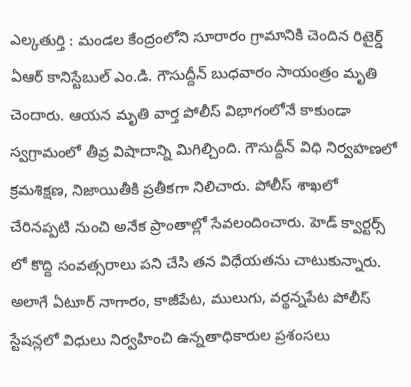ఎల్క‌తుర్తి : మండ‌ల కేంద్రంలోని సూరారం గ్రామానికి చెందిన రిటైర్డ్ ఏఆర్ కానిస్టేబుల్ ఎం.డి. గౌసుద్దీన్ బుధ‌వారం సాయంత్రం మృతి చెందారు. ఆయ‌న మృతి వార్త పోలీస్ విభాగంలోనే కాకుండా స్వ‌గ్రామంలో తీవ్ర విషాదాన్ని మిగిల్చింది. గౌసుద్దీన్ విధి నిర్వ‌హ‌ణ‌లో క్ర‌మ‌శిక్ష‌ణ‌, నిజాయితీకి ప్ర‌తీక‌గా నిలిచారు. పోలీస్ శాఖ‌లో చేరిన‌ప్ప‌టి నుంచి అనేక ప్రాంతాల్లో సేవ‌లందించారు. హెడ్ క్వార్ట‌ర్స్ లో కొద్ది సంవ‌త్స‌రాలు ప‌ని చేసి త‌న విధేయ‌త‌ను చాటుకున్నారు. అలాగే ఏటూర్ నాగారం, కాజీపేట‌, ములుగు, వ‌ర్థ‌న్న‌పేట పోలీస్ స్టేష‌న్ల‌లో విధులు నిర్వ‌హించి ఉన్న‌తాధికారుల ప్ర‌శంస‌లు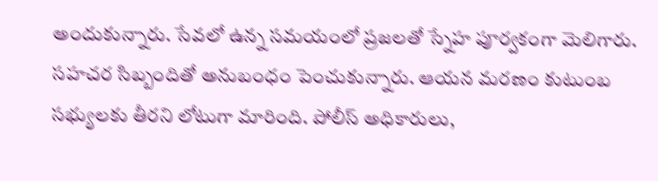అందుకున్నారు. సేవ‌లో ఉన్న స‌మ‌యంలో ప్ర‌జ‌ల‌తో స్నేహ పూర్వ‌కంగా మెలిగారు. స‌హ‌చ‌ర సిబ్బందితో అనుబంధం పెంచుకున్నారు. ఆయ‌న మ‌ర‌ణం కుటుంబ స‌భ్యుల‌కు తీర‌ని లోటుగా మారింది. పోలీస్ అధికారులు,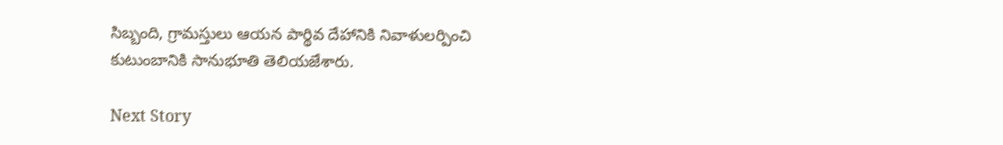సిబ్బంది, గ్రామ‌స్తులు ఆయ‌న పార్థివ దేహానికి నివాళుల‌ర్పించి కుటుంబానికి సానుభూతి తెలియ‌జేశారు.

Next Story